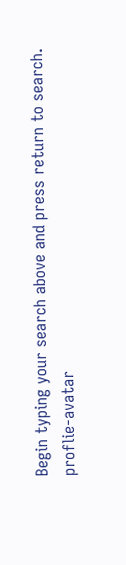Begin typing your search above and press return to search.
proflie-avatar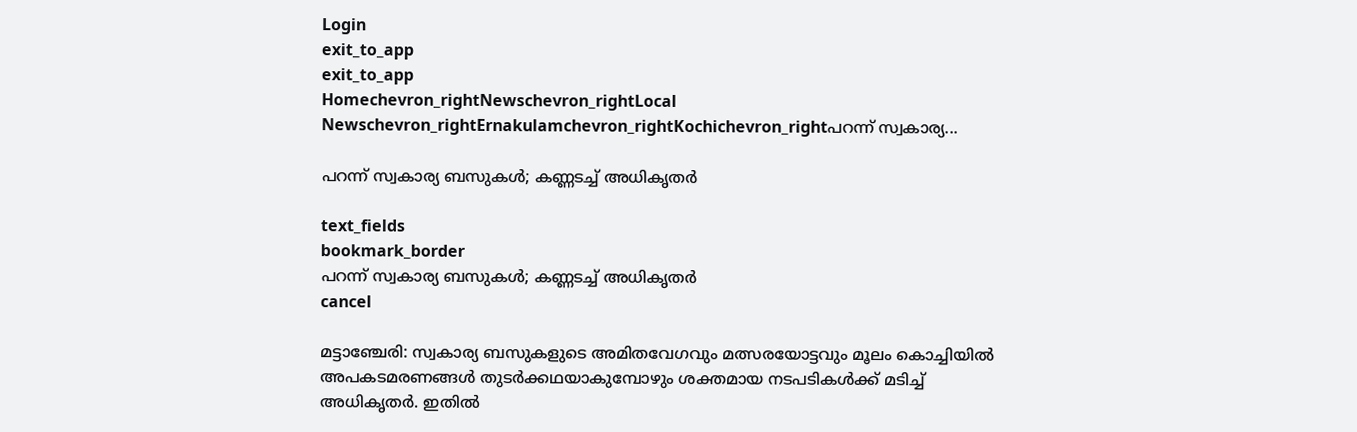Login
exit_to_app
exit_to_app
Homechevron_rightNewschevron_rightLocal Newschevron_rightErnakulamchevron_rightKochichevron_rightപറന്ന് സ്വകാര്യ...

പറന്ന് സ്വകാര്യ ബസുകൾ; കണ്ണടച്ച് അധികൃതർ

text_fields
bookmark_border
പറന്ന് സ്വകാര്യ ബസുകൾ; കണ്ണടച്ച് അധികൃതർ
cancel

മട്ടാഞ്ചേരി: സ്വകാര്യ ബസുകളുടെ അമിതവേഗവും മത്സരയോട്ടവും മൂലം കൊച്ചിയിൽ അപകടമരണങ്ങൾ തുടർക്കഥയാകുമ്പോഴും ശക്തമായ നടപടികള്‍ക്ക് മടിച്ച് അധികൃതർ. ഇതിൽ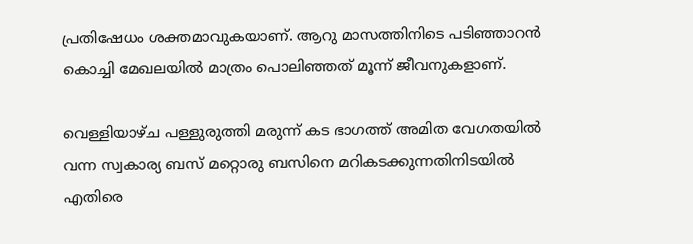പ്രതിഷേധം ശക്തമാവുകയാണ്. ആറു മാസത്തിനിടെ പടിഞ്ഞാറൻ കൊച്ചി മേഖലയിൽ മാത്രം പൊലിഞ്ഞത് മൂന്ന് ജീവനുകളാണ്.

വെള്ളിയാഴ്ച പള്ളുരുത്തി മരുന്ന് കട ഭാഗത്ത് അമിത വേഗതയില്‍ വന്ന സ്വകാര്യ ബസ് മറ്റൊരു ബസിനെ മറികടക്കുന്നതിനിടയില്‍ എതിരെ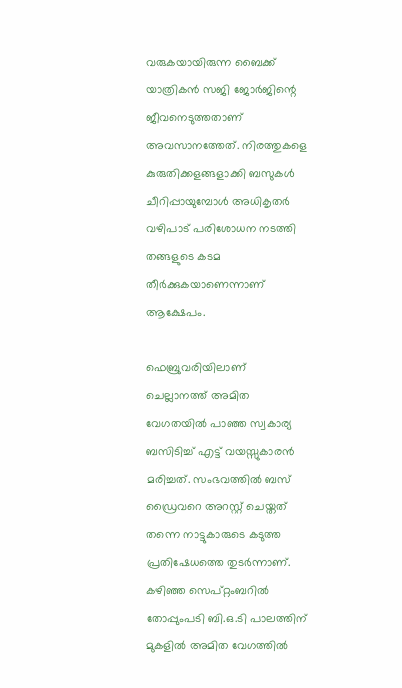വരുകയായിരുന്ന ബൈക്ക് യാത്രികൻ സജി ജോര്‍ജിന്റെ ജീവനെടുത്തതാണ് അവസാനത്തേത്. നിരത്തുകളെ കുരുതിക്കളങ്ങളാക്കി ബസുകൾ ചീറിപ്പായുമ്പോൾ അധികൃതർ വഴിപാട് പരിശോധന നടത്തി തങ്ങളുടെ കടമ തീർക്കുകയാണെന്നാണ് ആക്ഷേപം.

ഫെബ്രുവരിയിലാണ് ചെല്ലാനത്ത് അമിത വേഗതയില്‍ പാഞ്ഞ സ്വകാര്യ ബസിടിച്ച് എട്ട് വയസ്സുകാരന്‍ മരിച്ചത്. സംഭവത്തില്‍ ബസ് ഡ്രൈവറെ അറസ്റ്റ് ചെയ്തത് തന്നെ നാട്ടുകാരുടെ കടുത്ത പ്രതിഷേധത്തെ തുടർന്നാണ്. കഴിഞ്ഞ സെപ്റ്റംബറില്‍ തോപ്പുംപടി ബി.ഒ.ടി പാലത്തിന് മുകളില്‍ അമിത വേഗത്തില്‍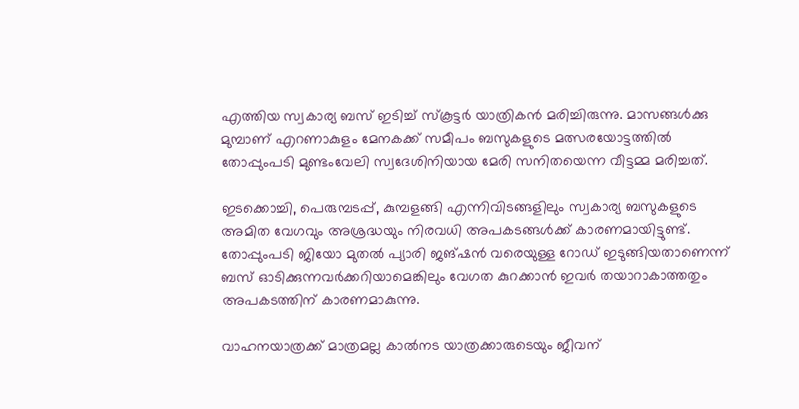എത്തിയ സ്വകാര്യ ബസ് ഇടിച്ച് സ്കൂട്ടര്‍ യാത്രികന്‍ മരിച്ചിരുന്നു. മാസങ്ങള്‍ക്കു മുമ്പാണ് എറണാകുളം മേനകക്ക് സമീപം ബസുകളുടെ മത്സരയോട്ടത്തിൽ തോപ്പുംപടി മുണ്ടംവേലി സ്വദേശിനിയായ മേരി സനിതയെന്ന വീട്ടമ്മ മരിച്ചത്.

ഇടക്കൊച്ചി, പെരുമ്പടപ്പ്, കുമ്പളങ്ങി എന്നിവിടങ്ങളിലും സ്വകാര്യ ബസുകളുടെ അമിത വേഗവും അശ്രദ്ധയും നിരവധി അപകടങ്ങള്‍ക്ക് കാരണമായിട്ടുണ്ട്. തോപ്പുംപടി ജിയോ മുതൽ പ്യാരി ജങ്ഷൻ വരെയുള്ള റോഡ് ഇടുങ്ങിയതാണെന്ന് ബസ് ഓടിക്കുന്നവർക്കറിയാമെങ്കിലും വേഗത കുറക്കാൻ ഇവർ തയാറാകാത്തതും അപകടത്തിന് കാരണമാകുന്നു.

വാഹനയാത്രക്ക് മാത്രമല്ല കാൽനട യാത്രക്കാരുടെയും ജീവന്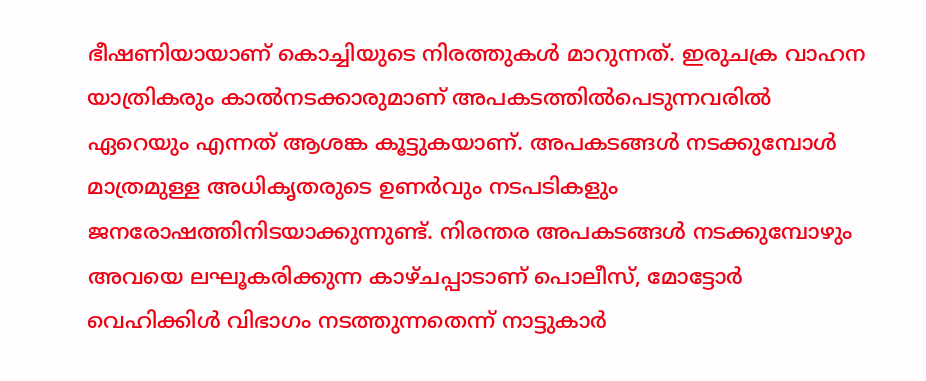ഭീഷണിയായാണ് കൊച്ചിയുടെ നിരത്തുകൾ മാറുന്നത്. ഇരുചക്ര വാഹന യാത്രികരും കാൽനടക്കാരുമാണ് അപകടത്തിൽപെടുന്നവരിൽ ഏറെയും എന്നത് ആശങ്ക കൂട്ടുകയാണ്. അപകടങ്ങൾ നടക്കുമ്പോൾ മാത്രമുള്ള അധികൃതരുടെ ഉണർവും നടപടികളും ജനരോഷത്തിനിടയാക്കുന്നുണ്ട്. നിരന്തര അപകടങ്ങൾ നടക്കുമ്പോഴും അവയെ ലഘൂകരിക്കുന്ന കാഴ്ചപ്പാടാണ് പൊലീസ്, മോട്ടോർ വെഹിക്കിൾ വിഭാഗം നടത്തുന്നതെന്ന് നാട്ടുകാര്‍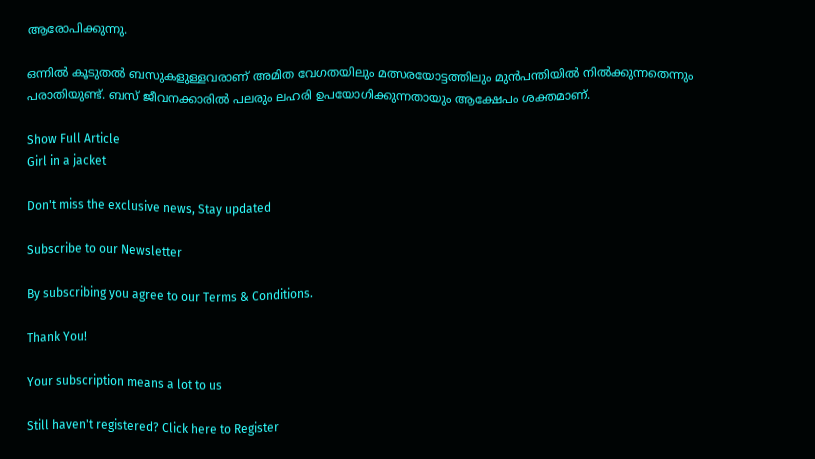ആരോപിക്കുന്നു.

ഒന്നിൽ കൂടുതൽ ബസുകളുള്ളവരാണ് അമിത വേഗതയിലും മത്സരയോട്ടത്തിലും മുൻപന്തിയിൽ നിൽക്കുന്നതെന്നും പരാതിയുണ്ട്. ബസ് ജീവനക്കാരിൽ പലരും ലഹരി ഉപയോഗിക്കുന്നതായും ആക്ഷേപം ശക്തമാണ്.

Show Full Article
Girl in a jacket

Don't miss the exclusive news, Stay updated

Subscribe to our Newsletter

By subscribing you agree to our Terms & Conditions.

Thank You!

Your subscription means a lot to us

Still haven't registered? Click here to Register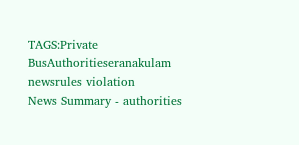TAGS:Private BusAuthoritieseranakulam newsrules violation
News Summary - authorities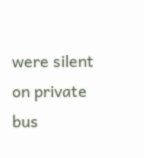were silent on private bus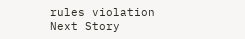rules violation
Next Story